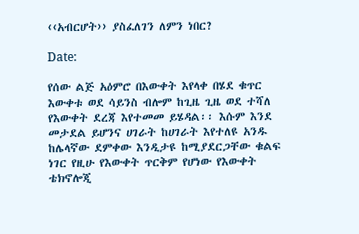‹‹አብርሆት›› ያስፈለገን ለምን ነበር?

Date:

የሰው ልጅ አዕምሮ በእውቀት እየላቀ በሄደ ቁጥር እውቀቱ ወደ ሳይንስ ብሎም ከጊዜ ጊዜ ወደ ተሻለ የእውቀት ደረጃ እየተመመ ይሄዳል፡፡ እሱም እንደ መታደል ይሆንና ሀገራት ከሀገራት እየተለዩ አንዱ ከሌላኛው ደምቀው እንዲታዩ ከሚያደርጋቸው ቁልፍ ነገር የዚሁ የእውቀት ጥርቅም የሆነው የእውቀት ቴክኖሎጂ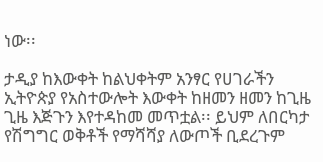ነው፡፡

ታዲያ ከእውቀት ከልህቀትም አንፃር የሀገራችን ኢትዮጵያ የአስተውሎት እውቀት ከዘመን ዘመን ከጊዜ ጊዜ እጅጉን እየተዳከመ መጥቷል፡፡ ይህም ለበርካታ የሽግግር ወቅቶች የማሻሻያ ለውጦች ቢደረጉም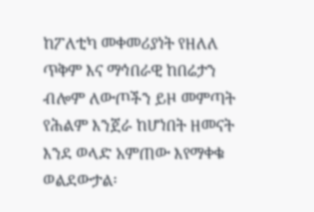ከፖለቲካ መቀመሪያነት የዘለለ ጥቅም እና ማኅበራዊ ከበሬታን ብሎም ለውጦችን ይዞ መምጣት የሕልም እንጀራ ከሆነበት ዘመናት እንደ ወላድ አምጠው እየማቀቁ ወልደውታል፡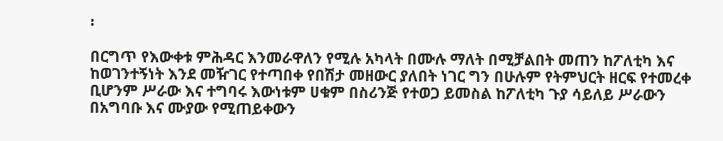፡

በርግጥ የእውቀቱ ምሕዳር እንመራዋለን የሚሉ አካላት በሙሉ ማለት በሚቻልበት መጠን ከፖለቲካ እና ከወገንተኝነት እንደ መዥገር የተጣበቀ የበሽታ መዘውር ያለበት ነገር ግን በሁሉም የትምህርት ዘርፍ የተመረቀ ቢሆንም ሥራው እና ተግባሩ እውነቱም ሀቁም በስሪንጅ የተወጋ ይመስል ከፖለቲካ ጉያ ሳይለይ ሥራውን በአግባቡ እና ሙያው የሚጠይቀውን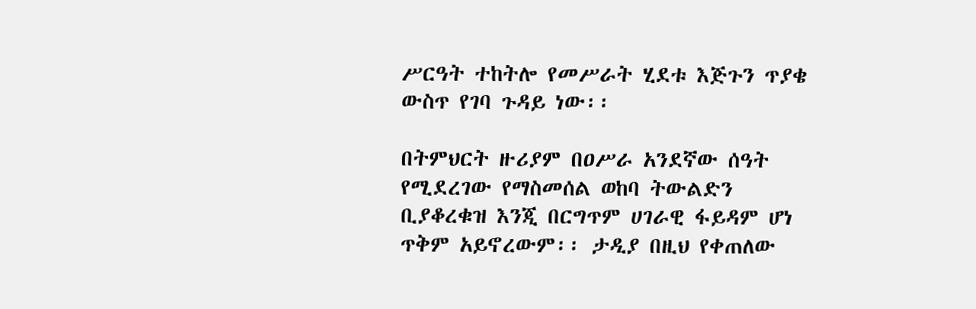ሥርዓት ተከትሎ የመሥራት ሂደቱ እጅጉን ጥያቄ ውስጥ የገባ ጉዳይ ነው፡፡

በትምህርት ዙሪያም በዐሥራ አንደኛው ሰዓት የሚደረገው የማስመሰል ወከባ ትውልድን ቢያቆረቁዝ እንጂ በርግጥም ሀገራዊ ፋይዳም ሆነ ጥቅም አይኖረውም፡፡ ታዲያ በዚህ የቀጠለው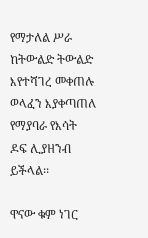የማታለል ሥራ ከትውልድ ትውልድ እየተሻገረ መቀጠሉ ወላፈን እያቀጣጠለ የማያባራ የእሳት ዶፍ ሊያዘንብ ይችላል፡፡

ዋናው ቁም ነገር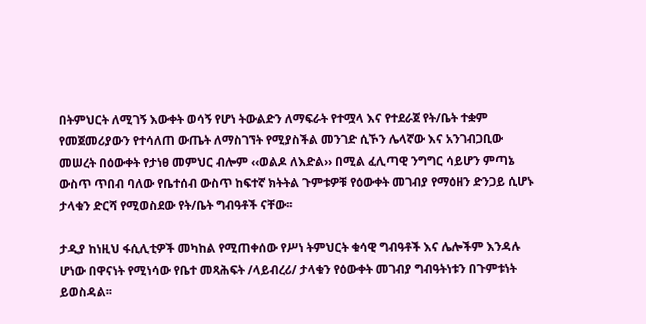በትምህርት ለሚገኝ እውቀት ወሳኝ የሆነ ትውልድን ለማፍራት የተሟላ እና የተደራጀ የት/ቤት ተቋም የመጀመሪያውን የተሳለጠ ውጤት ለማስገኘት የሚያስችል መንገድ ሲኾን ሌላኛው እና አንገብጋቢው መሠረት በዕውቀት የታነፀ መምህር ብሎም ‹‹ወልዶ ለእድል›› በሚል ፈሊጣዊ ንግግር ሳይሆን ምጣኔ ውስጥ ጥበብ ባለው የቤተሰብ ውስጥ ከፍተኛ ክትትል ጉምቱዎቹ የዕውቀት መገብያ የማዕዘን ድንጋይ ሲሆኑ ታላቁን ድርሻ የሚወስደው የት/ቤት ግብዓቶች ናቸው፡፡

ታዲያ ከነዚህ ፋሲሊቲዎች መካከል የሚጠቀሰው የሥነ ትምህርት ቁሳዊ ግብዓቶች እና ሌሎችም እንዳሉ ሆነው በዋናነት የሚነሳው የቤተ መጻሕፍት /ላይብረሪ/ ታላቁን የዕውቀት መገብያ ግብዓትነቱን በጉምቱነት ይወስዳል፡፡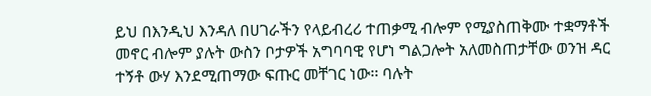ይህ በእንዲህ እንዳለ በሀገራችን የላይብረሪ ተጠቃሚ ብሎም የሚያስጠቅሙ ተቋማቶች መኖር ብሎም ያሉት ውስን ቦታዎች አግባባዊ የሆነ ግልጋሎት አለመስጠታቸው ወንዝ ዳር ተኝቶ ውሃ እንደሚጠማው ፍጡር መቸገር ነው፡፡ ባሉት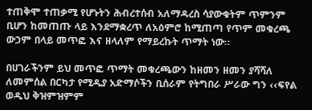ተጠቅሞ ተጠቃሚ የሆኑትን ሕብረተሰብ አለማዳረስ ሳያውቁትም ጥምንም ቢሆን ከመጠጡ ላይ እንደማቋረጥ ለአዕምሮ ከሚጠጣ የጥም መቁረጫ ውኃም በላይ መጥፎ እና ዘላለም የማይረኩት ጥማት ነው፡፡

በሀገራችንም ይህ መጥፎ ጥማት መቁረጫውን ከዘመን ዘመን ያሻሻለ ለመምሰል በርካታ የሚዲያ አድማሶችን ቢሰራም የትግበራ ሥራው ግን ‹‹ፍየል ወዲህ ቅዝምዝምም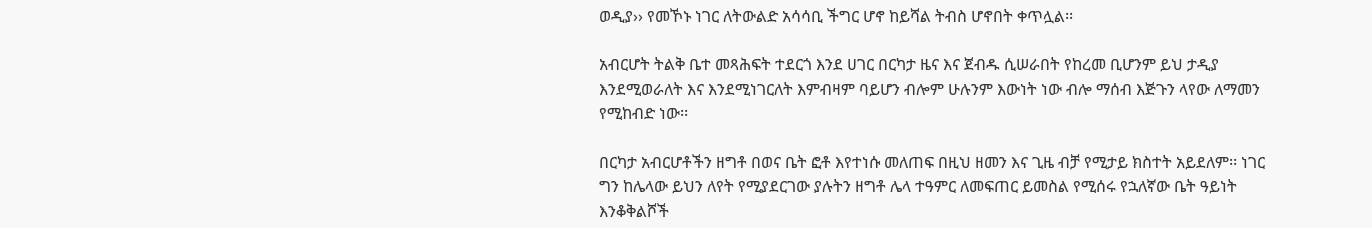ወዲያ›› የመኾኑ ነገር ለትውልድ አሳሳቢ ችግር ሆኖ ከይሻል ትብስ ሆኖበት ቀጥሏል፡፡

አብርሆት ትልቅ ቤተ መጻሕፍት ተደርጎ እንደ ሀገር በርካታ ዜና እና ጀብዱ ሲሠራበት የከረመ ቢሆንም ይህ ታዲያ እንደሚወራለት እና እንደሚነገርለት እምብዛም ባይሆን ብሎም ሁሉንም እውነት ነው ብሎ ማሰብ እጅጉን ላየው ለማመን የሚከብድ ነው፡፡

በርካታ አብርሆቶችን ዘግቶ በወና ቤት ፎቶ እየተነሱ መለጠፍ በዚህ ዘመን እና ጊዜ ብቻ የሚታይ ክስተት አይደለም፡፡ ነገር ግን ከሌላው ይህን ለየት የሚያደርገው ያሉትን ዘግቶ ሌላ ተዓምር ለመፍጠር ይመስል የሚሰሩ የኋለኛው ቤት ዓይነት እንቆቅልሾች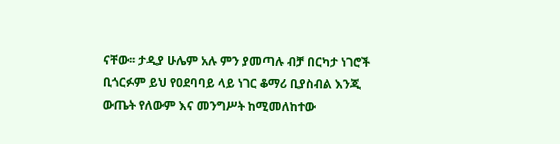ናቸው፡፡ ታዲያ ሁሌም አሉ ምን ያመጣሉ ብቻ በርካታ ነገሮች ቢጎርፉም ይህ የዐደባባይ ላይ ነገር ቆማሪ ቢያስብል እንጂ ውጤት የለውም እና መንግሥት ከሚመለከተው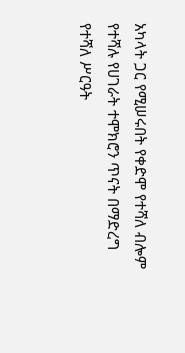አካላት ጋር የሚሠሩበት የቀድሞ የተሻለ ብሎም የተሻሉ የሀገራት ተሞክሮን ጥናት በማድረግ የተሻለ ሥርዓት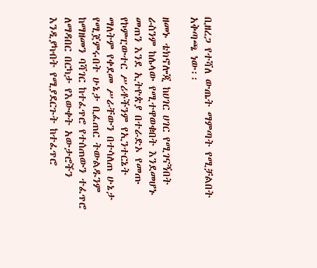ቢዘረጋ የተሻለ ውጤት ማምጣት የሚቻልበት አቅጣጫ ነው፡፡

ዘመኑ ቴክኖሎጂ ከሀገር ሀገር የሚገናኝበት ራስንም ከሌላው የሚተዋወቁበት እንደመሆኑ መጠን እንደ ኢትዮጵያ በተራድኦ የመጡ የኮምፒውተር ሥሪቶችንም የኢንተርኔት ማለትም የቀደመ ሥራቸውን በተሳለጠ ሁኔታ የሚጀምሩበት ሁኔታ ቢፈጠር ትውልዱንም ከማዘመን ባሻገር ከተፈጥሮ የተሰጠውን ተፈጥሮ ለማዳበር በርካታ የእውቀት አውታሮችን እንዲያካብት የሚያደርጉት ከተፈጥሮ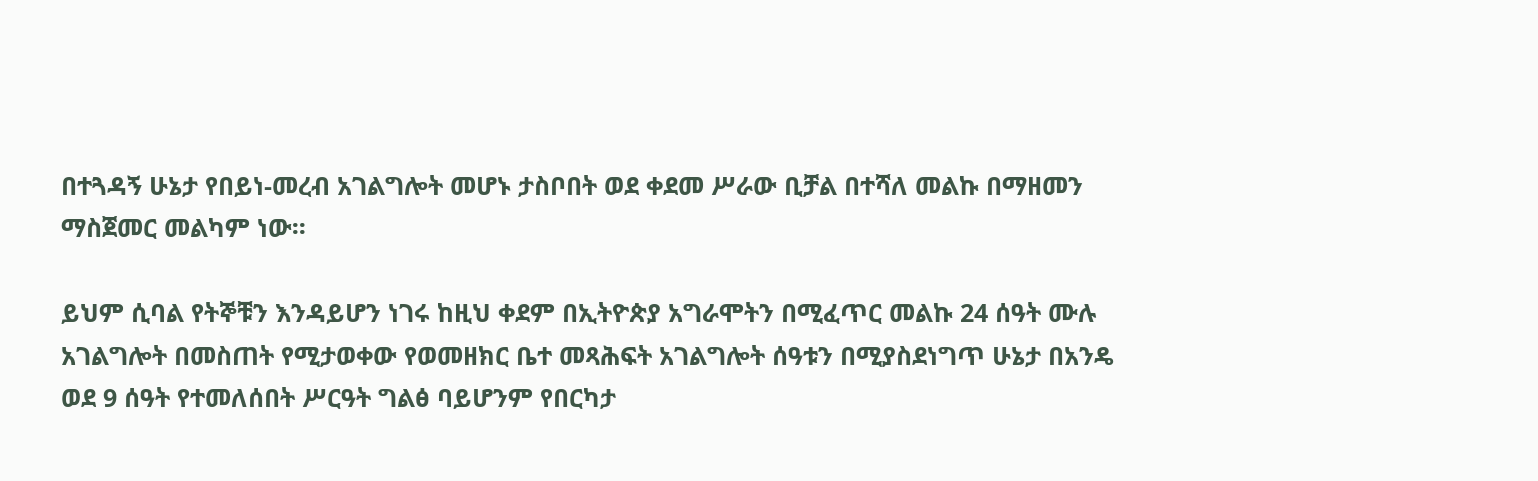በተጓዳኝ ሁኔታ የበይነ-መረብ አገልግሎት መሆኑ ታስቦበት ወደ ቀደመ ሥራው ቢቻል በተሻለ መልኩ በማዘመን ማስጀመር መልካም ነው፡፡

ይህም ሲባል የትኞቹን እንዳይሆን ነገሩ ከዚህ ቀደም በኢትዮጵያ አግራሞትን በሚፈጥር መልኩ 24 ሰዓት ሙሉ አገልግሎት በመስጠት የሚታወቀው የወመዘክር ቤተ መጻሕፍት አገልግሎት ሰዓቱን በሚያስደነግጥ ሁኔታ በአንዴ ወደ 9 ሰዓት የተመለሰበት ሥርዓት ግልፅ ባይሆንም የበርካታ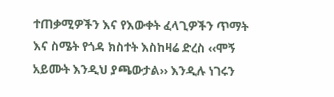ተጠቃሚዎችን እና የእውቀት ፈላጊዎችን ጥማት እና ስሜት የጎዳ ክስተት እስከዛሬ ድረስ ‹‹ሞኝ አይሙት እንዲህ ያጫውታል›› እንዲሉ ነገሩን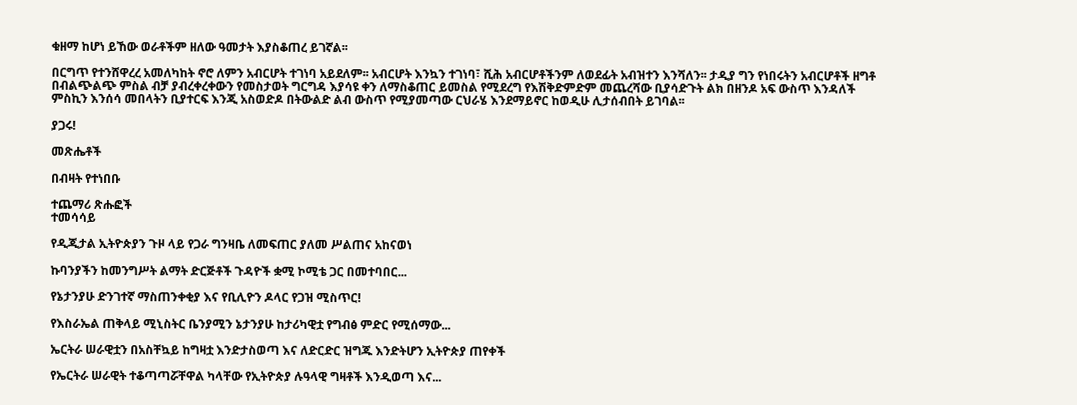ቁዘማ ከሆነ ይኸው ወራቶችም ዘለው ዓመታት እያስቆጠረ ይገኛል፡፡

በርግጥ የተንሸዋረረ አመለካከት ኖሮ ለምን አብርሆት ተገነባ አይደለም፡፡ አብርሆት እንኳን ተገነባ፣ ሺሕ አብርሆቶችንም ለወደፊት አብዝተን እንሻለን፡፡ ታዲያ ግን የነበሩትን አብርሆቶች ዘግቶ በብልጭልጭ ምስል ብቻ ያብረቀረቀውን የመስታወት ግርግዳ እያሳዩ ቀን ለማስቆጠር ይመስል የሚደረግ የእሽቅድምድም መጨረሻው ቢያሳድጉት ልክ በዘንዶ አፍ ውስጥ እንዳለች ምስኪን እንሰሳ መበላትን ቢያተርፍ እንጂ አስወድዶ በትውልድ ልብ ውስጥ የሚያመጣው ርህራሄ እንደማይኖር ከወዲሁ ሊታሰብበት ይገባል፡፡

ያጋሩ!

መጽሔቶች

በብዛት የተነበቡ

ተጨማሪ ጽሑፎች
ተመሳሳይ

የዲጂታል ኢትዮጵያን ጉዞ ላይ የጋራ ግንዛቤ ለመፍጠር ያለመ ሥልጠና አከናወነ

ኩባንያችን ከመንግሥት ልማት ድርጅቶች ጉዳዮች ቋሚ ኮሚቴ ጋር በመተባበር...

የኔታንያሁ ድንገተኛ ማስጠንቀቂያ እና የቢሊዮን ዶላር የጋዝ ሚስጥር!

የእስራኤል ጠቅላይ ሚኒስትር ቤንያሚን ኔታንያሁ ከታሪካዊቷ የግብፅ ምድር የሚሰማው...

ኤርትራ ሠራዊቷን በአስቸኳይ ከግዛቷ እንድታስወጣ እና ለድርድር ዝግጁ እንድትሆን ኢትዮጵያ ጠየቀች

የኤርትራ ሠራዊት ተቆጣጣሯቸዋል ካላቸው የኢትዮጵያ ሉዓላዊ ግዛቶች እንዲወጣ እና...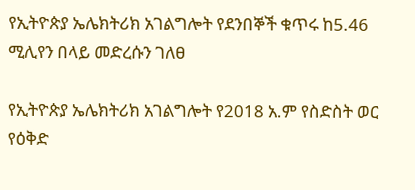የኢትዮጵያ ኤሌክትሪክ አገልግሎት የደንበኞች ቁጥሩ ከ5.46 ሚሊየን በላይ መድረሱን ገለፀ

የኢትዮጵያ ኤሌክትሪክ አገልግሎት የ2018 አ.ም የስድስት ወር የዕቅድ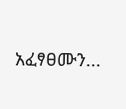አፈፃፀሙን...